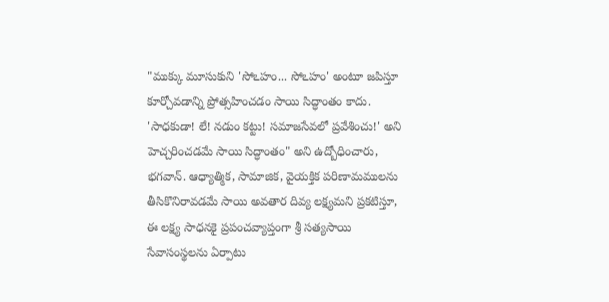"ముక్కు మూసుకుని 'సోఽహం... సోఽహం' అంటూ జపిస్తూ కూర్చోవడాన్ని ప్రోత్సహించడం సాయి సిద్ధాంతం కాదు. 'సాధకుడా! లే! నడుం కట్టు! సమాజసేవలో ప్రవేశించు!' అని హెచ్చరించడమే సాయి సిద్ధాంతం" అని ఉద్బోధించారు, భగవాన్. ఆధ్యాత్మిక, సామాజిక, వైయక్తిక పరిణామములను తీసికొనిరావడమే సాయి అవతార దివ్య లక్ష్యమని ప్రకటిస్తూ, ఈ లక్ష్య సాధనకై ప్రపంచవ్యాప్తంగా శ్రీ సత్యసాయి సేవాసంస్థలను ఏర్పాటు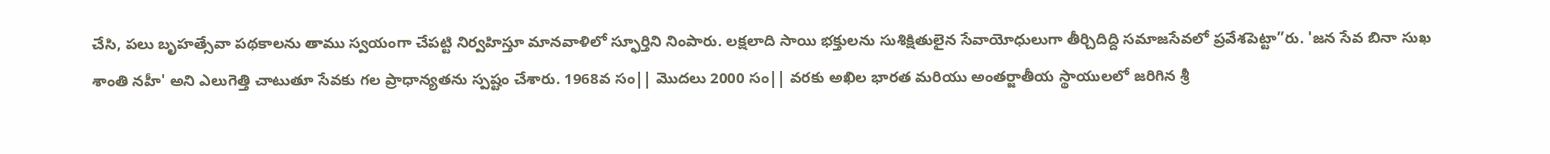చేసి, పలు బృహత్సేవా పథకాలను తాము స్వయంగా చేపట్టి నిర్వహిస్తూ మానవాళిలో స్ఫూర్తిని నింపారు. లక్షలాది సాయి భక్తులను సుశిక్షితులైన సేవాయోధులుగా తీర్చిదిద్ది సమాజసేవలో ప్రవేశపెట్టా”రు. 'జన సేవ బినా సుఖ శాంతి నహీ' అని ఎలుగెత్తి చాటుతూ సేవకు గల ప్రాధాన్యతను స్పష్టం చేశారు. 1968వ సం|| మొదలు 2000 సం|| వరకు అఖిల భారత మరియు అంతర్జాతీయ స్థాయులలో జరిగిన శ్రీ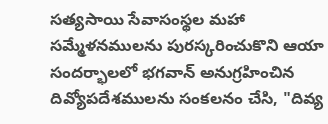సత్యసాయి సేవాసంస్థల మహా సమ్మేళనములను పురస్కరించుకొని ఆయా సందర్భాలలో భగవాన్ అనుగ్రహించిన దివ్యోపదేశములను సంకలనం చేసి, "దివ్య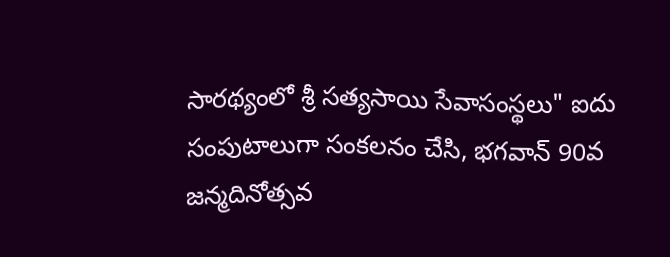సారథ్యంలో శ్రీ సత్యసాయి సేవాసంస్థలు" ఐదు సంపుటాలుగా సంకలనం చేసి, భగవాన్ 90వ జన్మదినోత్సవ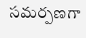సమర్పణగా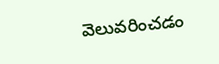వెలువరించడం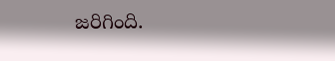జరిగింది.